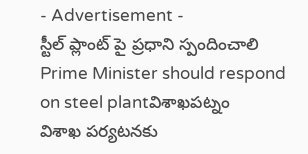- Advertisement -
స్టీల్ ప్లాంట్ పై ప్రధాని స్పందించాలి
Prime Minister should respond on steel plantవిశాఖపట్నం
విశాఖ పర్యటనకు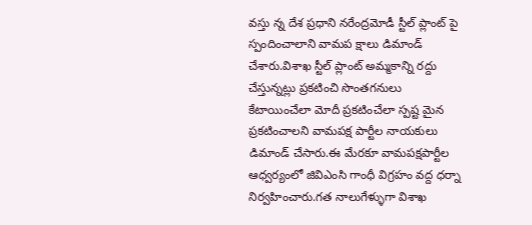వస్తు న్న దేశ ప్రధాని నరేంద్రమోడీ స్టీల్ ప్లాంట్ పై స్పందించాలాని వామప క్షాలు డిమాండ్ చేశారు.విశాఖ స్టీల్ ప్లాంట్ అమ్మకాన్ని రద్దు చేస్తున్నట్లు ప్రకటించి సొంతగనులు కేటాయించేలా మోదీ ప్రకటించేలా స్పష్ట మైన ప్రకటించాలని వామపక్ష పార్టీల నాయకులు డిమాండ్ చేసారు.ఈ మేరకూ వామపక్షపార్టీల ఆధ్వర్యంలో జివిఎంసి గాంధీ విగ్రహం వద్ద ధర్నా నిర్వహించారు.గత నాలుగేళ్ళుగా విశాఖ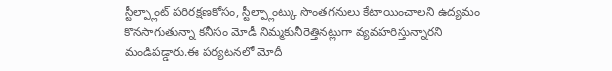స్టీల్ప్లాంట్ పరిరక్షణకోసం, స్టీల్ప్లాంట్కు సొంతగనులు కేటాయించాలని ఉద్యమం కొనసాగుతున్నా కనీసం మోడీ నిమ్మకునీరెత్తినట్లుగా వ్యవహరిస్తున్నారని మండిపడ్డారు.ఈ పర్యటనలో మోదీ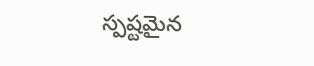స్పష్టమైన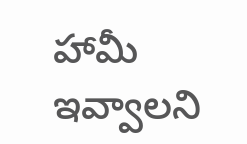హామీ ఇవ్వాలని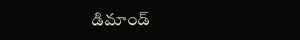డిమాండ్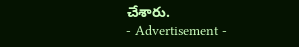చేశారు.
- Advertisement -